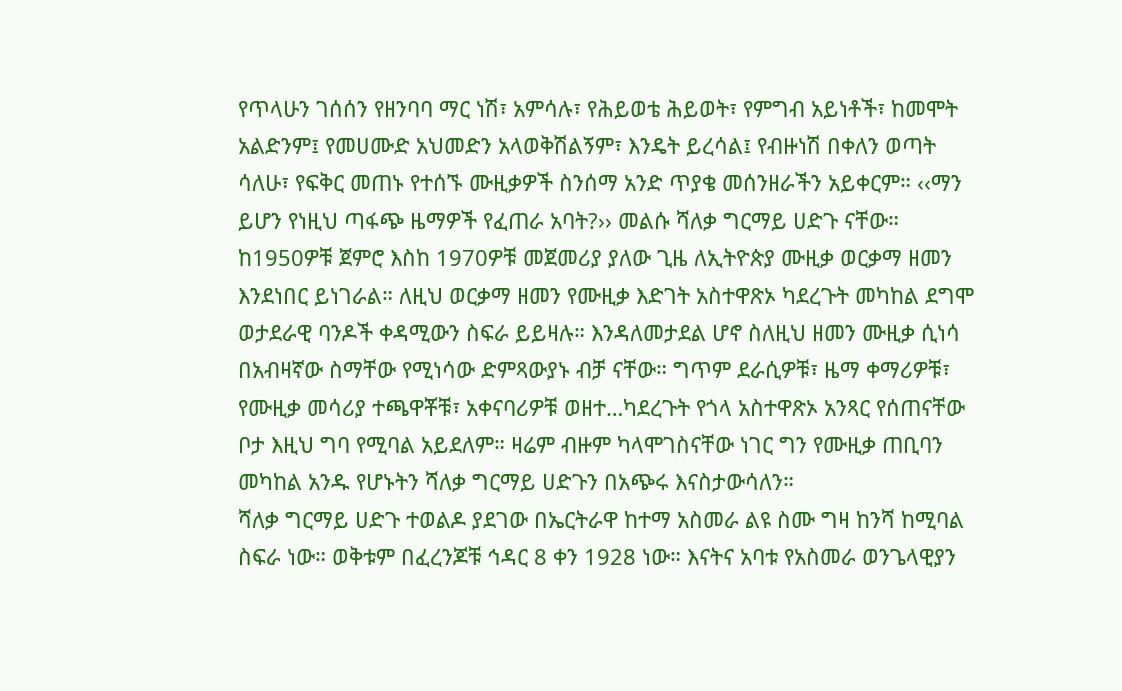የጥላሁን ገሰሰን የዘንባባ ማር ነሽ፣ አምሳሉ፣ የሕይወቴ ሕይወት፣ የምግብ አይነቶች፣ ከመሞት አልድንም፤ የመሀሙድ አህመድን አላወቅሽልኝም፣ እንዴት ይረሳል፤ የብዙነሽ በቀለን ወጣት ሳለሁ፣ የፍቅር መጠኑ የተሰኙ ሙዚቃዎች ስንሰማ አንድ ጥያቄ መሰንዘራችን አይቀርም። ‹‹ማን ይሆን የነዚህ ጣፋጭ ዜማዎች የፈጠራ አባት?›› መልሱ ሻለቃ ግርማይ ሀድጉ ናቸው።
ከ1950ዎቹ ጀምሮ እስከ 1970ዎቹ መጀመሪያ ያለው ጊዜ ለኢትዮጵያ ሙዚቃ ወርቃማ ዘመን እንደነበር ይነገራል። ለዚህ ወርቃማ ዘመን የሙዚቃ እድገት አስተዋጽኦ ካደረጉት መካከል ደግሞ ወታደራዊ ባንዶች ቀዳሚውን ስፍራ ይይዛሉ። እንዳለመታደል ሆኖ ስለዚህ ዘመን ሙዚቃ ሲነሳ በአብዛኛው ስማቸው የሚነሳው ድምጻውያኑ ብቻ ናቸው። ግጥም ደራሲዎቹ፣ ዜማ ቀማሪዎቹ፣ የሙዚቃ መሳሪያ ተጫዋቾቹ፣ አቀናባሪዎቹ ወዘተ…ካደረጉት የጎላ አስተዋጽኦ አንጻር የሰጠናቸው ቦታ እዚህ ግባ የሚባል አይደለም። ዛሬም ብዙም ካላሞገስናቸው ነገር ግን የሙዚቃ ጠቢባን መካከል አንዱ የሆኑትን ሻለቃ ግርማይ ሀድጉን በአጭሩ እናስታውሳለን።
ሻለቃ ግርማይ ሀድጉ ተወልዶ ያደገው በኤርትራዋ ከተማ አስመራ ልዩ ስሙ ግዛ ከንሻ ከሚባል ስፍራ ነው። ወቅቱም በፈረንጆቹ ኅዳር 8 ቀን 1928 ነው። እናትና አባቱ የአስመራ ወንጌላዊያን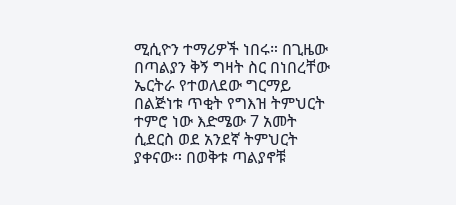ሚሲዮን ተማሪዎች ነበሩ። በጊዜው በጣልያን ቅኝ ግዛት ስር በነበረቸው ኤርትራ የተወለደው ግርማይ በልጅነቱ ጥቂት የግእዝ ትምህርት ተምሮ ነው እድሜው 7 አመት ሲደርስ ወደ አንደኛ ትምህርት ያቀናው። በወቅቱ ጣልያኖቹ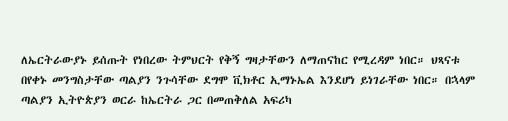ለኤርትራውያኑ ይሰጡት የነበረው ትምህርት የቅኝ ግዛታቸውን ለማጠናከር የሚረዳም ነበር። ህጻናቱ በየቀኑ መንግስታቸው ጣልያን ንጉሳቸው ደግሞ ቪክቶር ኢማኑኤል እንደሆነ ይነገራቸው ነበር። በኋላም ጣልያን ኢትዮጵያን ወርራ ከኤርትራ ጋር በመጠቅለል አፍሪካ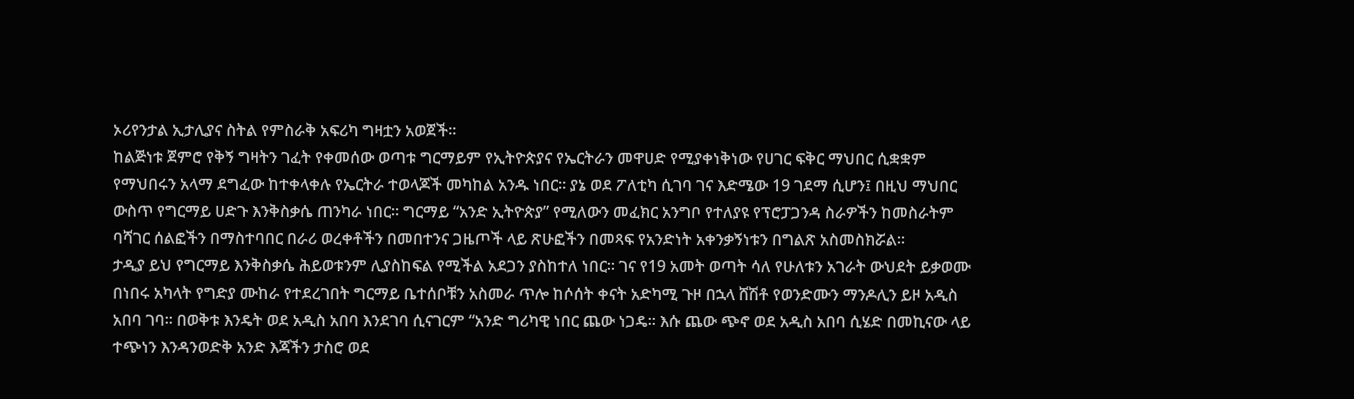ኦሪየንታል ኢታሊያና ስትል የምስራቅ አፍሪካ ግዛቷን አወጀች።
ከልጅነቱ ጀምሮ የቅኝ ግዛትን ገፈት የቀመሰው ወጣቱ ግርማይም የኢትዮጵያና የኤርትራን መዋሀድ የሚያቀነቅነው የሀገር ፍቅር ማህበር ሲቋቋም የማህበሩን አላማ ደግፈው ከተቀላቀሉ የኤርትራ ተወላጆች መካከል አንዱ ነበር። ያኔ ወደ ፖለቲካ ሲገባ ገና እድሜው 19 ገደማ ሲሆን፤ በዚህ ማህበር ውስጥ የግርማይ ሀድጉ እንቅስቃሴ ጠንካራ ነበር። ግርማይ “አንድ ኢትዮጵያ” የሚለውን መፈክር አንግቦ የተለያዩ የፕሮፓጋንዳ ስራዎችን ከመስራትም ባሻገር ሰልፎችን በማስተባበር በራሪ ወረቀቶችን በመበተንና ጋዜጦች ላይ ጽሁፎችን በመጻፍ የአንድነት አቀንቃኝነቱን በግልጽ አስመስክሯል።
ታዲያ ይህ የግርማይ እንቅስቃሴ ሕይወቱንም ሊያስከፍል የሚችል አደጋን ያስከተለ ነበር። ገና የ19 አመት ወጣት ሳለ የሁለቱን አገራት ውህደት ይቃወሙ በነበሩ አካላት የግድያ ሙከራ የተደረገበት ግርማይ ቤተሰቦቹን አስመራ ጥሎ ከሶሰት ቀናት አድካሚ ጉዞ በኋላ ሸሽቶ የወንድሙን ማንዶሊን ይዞ አዲስ አበባ ገባ። በወቅቱ እንዴት ወደ አዲስ አበባ እንደገባ ሲናገርም “አንድ ግሪካዊ ነበር ጨው ነጋዴ። እሱ ጨው ጭኖ ወደ አዲስ አበባ ሲሄድ በመኪናው ላይ ተጭነን እንዳንወድቅ አንድ እጃችን ታስሮ ወደ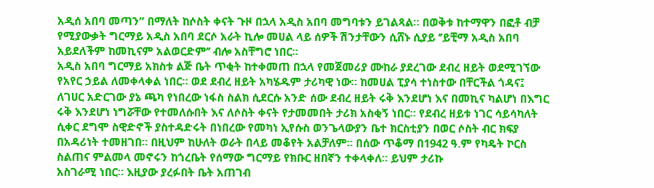አዲሰ አበባ መጣን” በማለት ከሶስት ቀናት ጉዞ በኋላ አዲስ አበባ መግባቱን ይገልጻል። በወቅቱ ከተማዋን በፎቶ ብቻ የሚያውቃት ግርማይ አዲስ አበባ ደርሶ አራት ኪሎ መሀል ላይ ሰዎች ሽንታቸውን ሲሸኑ ሲያይ ‘’ይቺማ አዲስ አበባ አይደለችም ከመኪናም አልወርድም’’ ብሎ አስቸግሮ ነበር።
አዲስ አበባ ግርማይ አክስቱ ልጅ ቤት ጥቂት ከተቀመጠ በኋላ የመጀመሪያ ሙከራ ያደረገው ደብረ ዘይት ወደሚገኘው የአየር ኃይል ለመቀላቀል ነበር። ወደ ደብረ ዘይት አካሄዱም ታሪካዊ ነው። ከመሀል ፒያሳ ተነስተው በቸርችል ጎዳና፤ ለገሀር አድርገው ያኔ ጫካ የነበረው ነፋስ ስልክ ሲደርሱ አንድ ሰው ደብረ ዘይት ሩቅ እንደሆነ እና በመኪና ካልሆነ በእግር ሩቅ እንደሆነ ነግሯቸው የተመለሱበት እና ለሶስት ቀናት የታመመበት ታሪክ አስቂኝ ነበር። የደብረ ዘይቱ ነገር ሳይሳካለት ሲቀር ደግሞ ስዊድኖች ያስተዳድሩት በነበረው የመካነ ኢየሱስ ወንጌላውያን ቤተ ክርስቲያን በወር ሶስት ብር ክፍያ በአዳሪነት ተመዘገበ። በዚህም ከሁለት ወራት በላይ መቆየት አልቻለም። በሰው ጥቆማ በ1942 ዓ.ም የካዴት ኮርስ ስልጠና ምልመላ መኖሩን ከጎረቤት የሰማው ግርማይ የክቡር ዘበኛን ተቀላቀለ። ይህም ታሪኩ
አስገራሚ ነበር። እዚያው ያረፉበት ቤት አጠገብ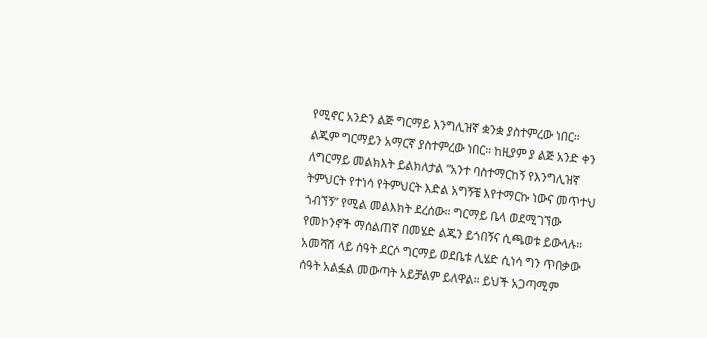የሚኖር አንድን ልጅ ግርማይ እንግሊዝኛ ቋንቋ ያስተምረው ነበር። ልጁም ግርማይን አማርኛ ያስተምረው ነበር። ከዚያም ያ ልጅ አንድ ቀን ለግርማይ መልክእት ይልክለታል ”አንተ ባስተማርከኝ የእንግሊዝኛ ትምህርት የተነሳ የትምህርት እድል አግኝቼ እየተማርኩ ነውና መጥተህ ጎብኘኝ” የሚል መልእክት ደረሰው። ግርማይ ቤላ ወደሚገኘው የመኮንኖች ማሰልጠኛ በመሄድ ልጁን ይጎበኝና ሲጫወቱ ይውላሉ። አመሻሽ ላይ ሰዓት ደርሶ ግርማይ ወደቤቱ ሊሄድ ሲነሳ ግን ጥበቃው ሰዓት አልፏል መውጣት አይቻልም ይለዋል። ይህች አጋጣሚም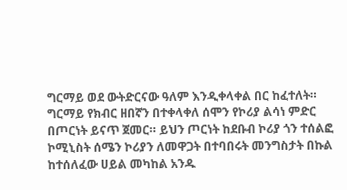ግርማይ ወደ ውትድርናው ዓለም እንዲቀላቀል በር ከፈተለት።
ግርማይ የክብር ዘበኛን በተቀላቀለ ሰሞን የኮሪያ ልሳነ ምድር በጦርነት ይናጥ ጀመር። ይህን ጦርነት ከደቡብ ኮሪያ ጎን ተሰልፎ ኮሚኒስት ሰሜን ኮሪያን ለመዋጋት በተባበሩት መንግስታት በኩል ከተሰለፈው ሀይል መካከል አንዱ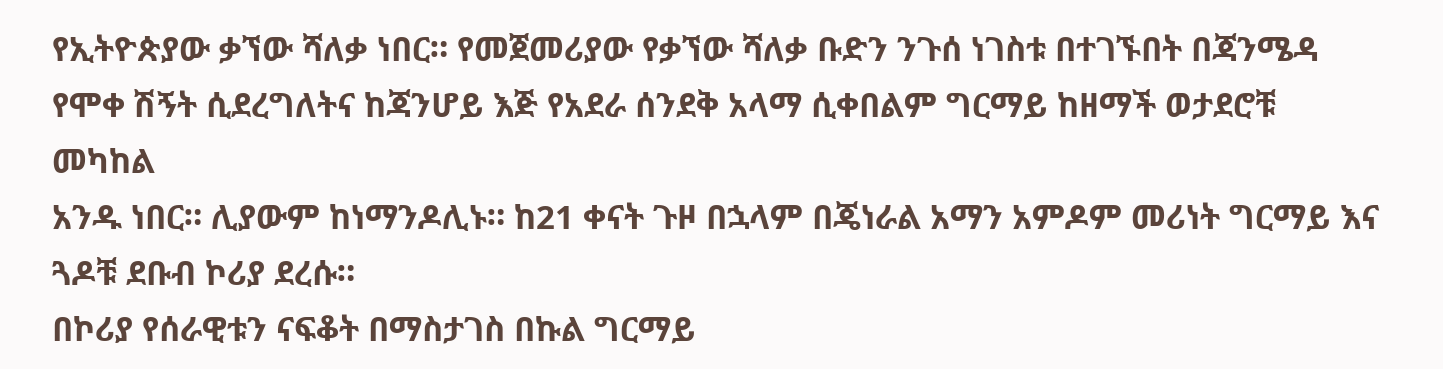የኢትዮጵያው ቃኘው ሻለቃ ነበር። የመጀመሪያው የቃኘው ሻለቃ ቡድን ንጉሰ ነገስቱ በተገኙበት በጃንሜዳ የሞቀ ሽኝት ሲደረግለትና ከጃንሆይ እጅ የአደራ ሰንደቅ አላማ ሲቀበልም ግርማይ ከዘማች ወታደሮቹ መካከል
አንዱ ነበር። ሊያውም ከነማንዶሊኑ። ከ21 ቀናት ጉዞ በኋላም በጄነራል አማን አምዶም መሪነት ግርማይ እና ጓዶቹ ደቡብ ኮሪያ ደረሱ።
በኮሪያ የሰራዊቱን ናፍቆት በማስታገስ በኩል ግርማይ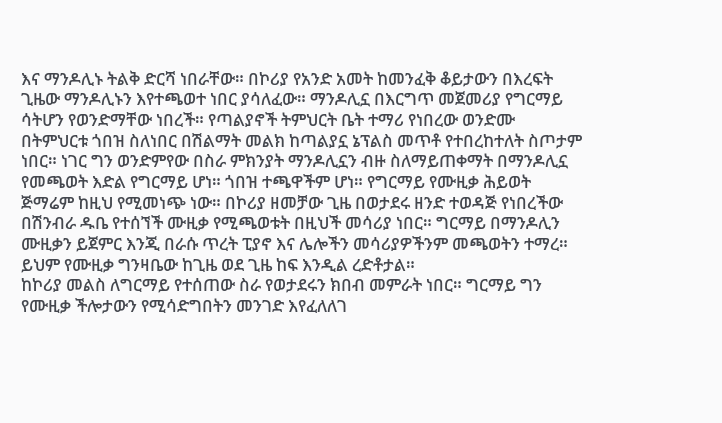እና ማንዶሊኑ ትልቅ ድርሻ ነበራቸው። በኮሪያ የአንድ አመት ከመንፈቅ ቆይታውን በእረፍት ጊዜው ማንዶሊኑን እየተጫወተ ነበር ያሳለፈው። ማንዶሊኗ በእርግጥ መጀመሪያ የግርማይ ሳትሆን የወንድማቸው ነበረች። የጣልያኖች ትምህርት ቤት ተማሪ የነበረው ወንድሙ በትምህርቱ ጎበዝ ስለነበር በሽልማት መልክ ከጣልያኗ ኔፕልስ መጥቶ የተበረከተለት ስጦታም ነበር። ነገር ግን ወንድምየው በስራ ምክንያት ማንዶሊኗን ብዙ ስለማይጠቀማት በማንዶሊኗ የመጫወት እድል የግርማይ ሆነ። ጎበዝ ተጫዋችም ሆነ። የግርማይ የሙዚቃ ሕይወት ጅማሬም ከዚህ የሚመነጭ ነው። በኮሪያ ዘመቻው ጊዜ በወታደሩ ዘንድ ተወዳጅ የነበረችው በሽንብራ ዱቤ የተሰኘች ሙዚቃ የሚጫወቱት በዚህች መሳሪያ ነበር። ግርማይ በማንዶሊን ሙዚቃን ይጀምር እንጂ በራሱ ጥረት ፒያኖ እና ሌሎችን መሳሪያዎችንም መጫወትን ተማረ። ይህም የሙዚቃ ግንዛቤው ከጊዜ ወደ ጊዜ ከፍ እንዲል ረድቶታል።
ከኮሪያ መልስ ለግርማይ የተሰጠው ስራ የወታደሩን ክበብ መምራት ነበር። ግርማይ ግን የሙዚቃ ችሎታውን የሚሳድግበትን መንገድ እየፈለለገ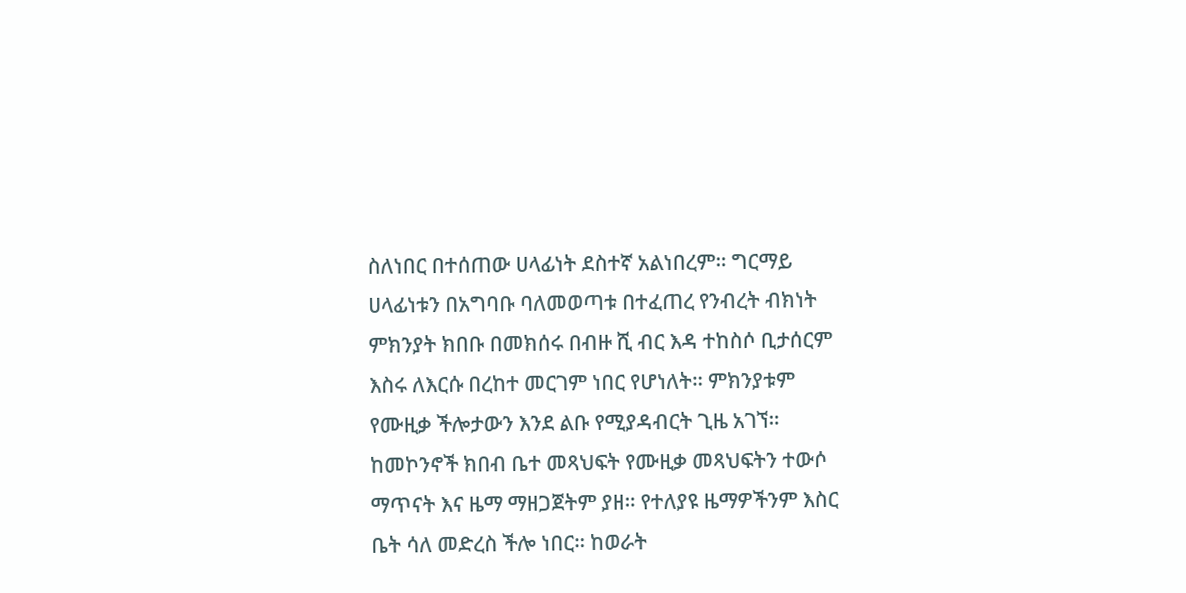ስለነበር በተሰጠው ሀላፊነት ደስተኛ አልነበረም። ግርማይ ሀላፊነቱን በአግባቡ ባለመወጣቱ በተፈጠረ የንብረት ብክነት ምክንያት ክበቡ በመክሰሩ በብዙ ሺ ብር እዳ ተከስሶ ቢታሰርም እስሩ ለእርሱ በረከተ መርገም ነበር የሆነለት። ምክንያቱም የሙዚቃ ችሎታውን እንደ ልቡ የሚያዳብርት ጊዜ አገኘ። ከመኮንኖች ክበብ ቤተ መጻህፍት የሙዚቃ መጻህፍትን ተውሶ ማጥናት እና ዜማ ማዘጋጀትም ያዘ። የተለያዩ ዜማዎችንም እስር ቤት ሳለ መድረስ ችሎ ነበር። ከወራት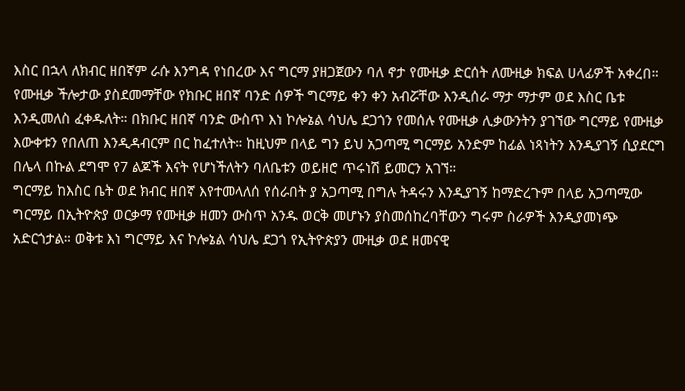እስር በኋላ ለክብር ዘበኛም ራሱ እንግዳ የነበረው እና ግርማ ያዘጋጀውን ባለ ኖታ የሙዚቃ ድርሰት ለሙዚቃ ክፍል ሀላፊዎች አቀረበ።
የሙዚቃ ችሎታው ያስደመማቸው የክቡር ዘበኛ ባንድ ሰዎች ግርማይ ቀን ቀን አብሯቸው እንዲሰራ ማታ ማታም ወደ እስር ቤቱ እንዲመለስ ፈቀዱለት። በክቡር ዘበኛ ባንድ ውስጥ እነ ኮሎኔል ሳህሌ ደጋጎን የመሰሉ የሙዚቃ ሊቃውንትን ያገኘው ግርማይ የሙዚቃ እውቀቱን የበለጠ እንዲዳብርም በር ከፈተለት። ከዚህም በላይ ግን ይህ አጋጣሚ ግርማይ አንድም ከፊል ነጻነትን እንዲያገኝ ሲያደርግ በሌላ በኩል ደግሞ የ7 ልጆች እናት የሆነችለትን ባለቤቱን ወይዘሮ ጥሩነሽ ይመርን አገኘ።
ግርማይ ከእስር ቤት ወደ ክብር ዘበኛ እየተመላለሰ የሰራበት ያ አጋጣሚ በግሉ ትዳሩን እንዲያገኝ ከማድረጉም በላይ አጋጣሚው ግርማይ በኢትዮጵያ ወርቃማ የሙዚቃ ዘመን ውስጥ አንዱ ወርቅ መሆኑን ያስመሰከረባቸውን ግሩም ስራዎች እንዲያመነጭ አድርጎታል። ወቅቱ እነ ግርማይ እና ኮሎኔል ሳህሌ ደጋጎ የኢትዮጵያን ሙዚቃ ወደ ዘመናዊ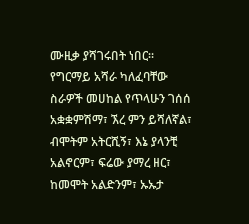ሙዚቃ ያሻገሩበት ነበር። የግርማይ አሻራ ካለፈባቸው ስራዎች መሀከል የጥላሁን ገሰሰ አቋቋምሽማ፣ ኧረ ምን ይሻለኛል፣ ብሞትም አትርሺኝ፣ እኔ ያላንቺ አልኖርም፣ ፍሬው ያማረ ዘር፣ ከመሞት አልድንም፣ ኡኡታ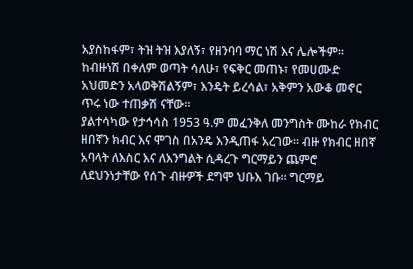አያስከፋም፣ ትዝ ትዝ እያለኝ፣ የዘንባባ ማር ነሽ እና ሌሎችም። ከብዙነሽ በቀለም ወጣት ሳለሁ፣ የፍቅር መጠኑ፣ የመሀሙድ አህመድን አላወቅሽልኝም፣ እንዴት ይረሳል፣ አቅምን አውቆ መኖር ጥሩ ነው ተጠቃሽ ናቸው።
ያልተሳካው የታኅሳስ 1953 ዓ.ም መፈንቅለ መንግስት ሙከራ የክብር ዘበኛን ክብር እና ሞገስ በአንዴ እንዲጠፋ አረገው። ብዙ የክብር ዘበኛ አባላት ለእስር እና ለእንግልት ሲዳረጉ ግርማይን ጨምሮ ለደህንነታቸው የሰጉ ብዙዎች ደግሞ ህቡእ ገቡ። ግርማይ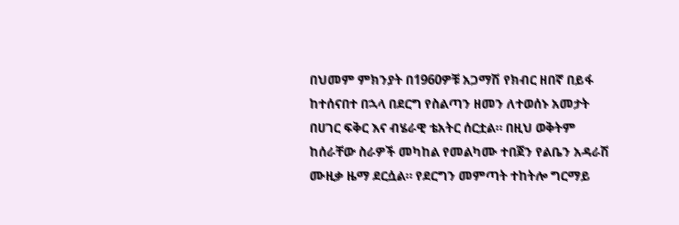በህመም ምክንያት በ1960ዎቹ አጋማሽ የክብር ዘበኛ በይፋ ከተሰናበተ በኋላ በደርግ የስልጣን ዘመን ለተወሰኑ አመታት በሀገር ፍቅር እና ብሄራዊ ቴአትር ሰርቷል። በዚህ ወቅትም ከሰራቸው ስራዎች መካከል የመልካሙ ተበጀን የልቤን አዳራሽ ሙዚቃ ዜማ ደርሷል። የደርግን መምጣት ተከትሎ ግርማይ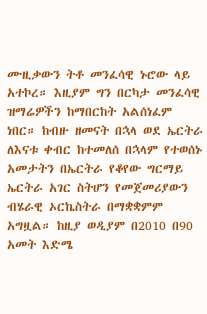ሙዚቃውን ትቶ መንፈሳዊ ኑሮው ላይ አተኮረ። እዚያም ግን በርካታ መንፈሳዊ ዝማሬዎችን ከማበርከት አልሰነፈም ነበር። ከብዙ ዘመናት በኋላ ወደ ኤርትራ ለእናቱ ቀብር ከተመለሰ በኋላም የተወሰኑ አመታትን በኤርትራ የቆየው ግርማይ ኤርትራ አገር ስትሆን የመጀመሪያውን ብሄራዊ ኦርኬስትራ በማቋቋምም አግዟል። ከዚያ ወዲያም በ2010 በ90 አመት እድሜ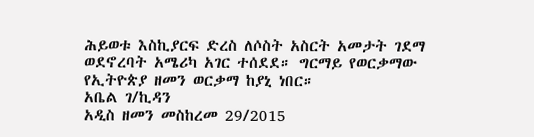ሕይወቱ እስኪያርፍ ድረስ ለሶስት አስርት አመታት ገደማ ወደኖረባት አሜሪካ አገር ተሰደደ። ግርማይ የወርቃማው የኢትዮጵያ ዘመን ወርቃማ ከያኒ ነበር።
አቤል ገ/ኪዳን
አዲስ ዘመን መስከረመ 29/2015